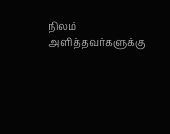நிலம் அளித்தவர்களுக்கு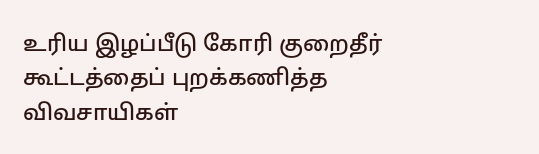உரிய இழப்பீடு கோரி குறைதீர் கூட்டத்தைப் புறக்கணித்த விவசாயிகள்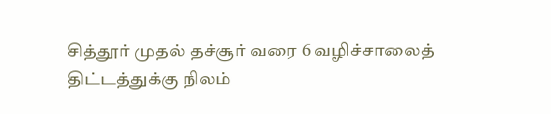சித்தூர் முதல் தச்சூர் வரை 6 வழிச்சாலைத் திட்டத்துக்கு நிலம்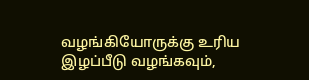வழங்கியோருக்கு உரிய இழப்பீடு வழங்கவும்,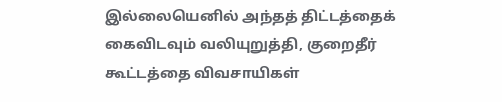இல்லையெனில் அந்தத் திட்டத்தைக் கைவிடவும் வலியுறுத்தி, குறைதீர் கூட்டத்தை விவசாயிகள்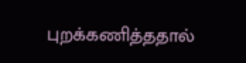புறக்கணித்ததால்